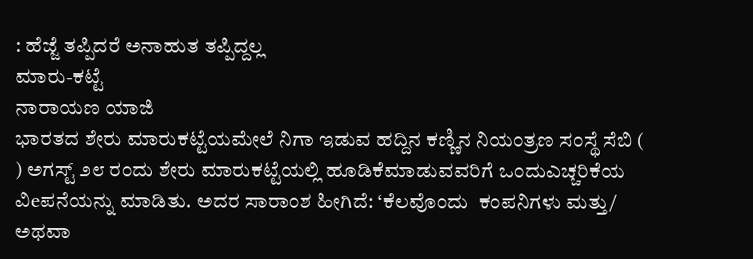: ಹೆಜ್ಜೆ ತಪ್ಪಿದರೆ ಅನಾಹುತ ತಪ್ಪಿದ್ದಲ್ಲ
ಮಾರು-ಕಟ್ಟೆ
ನಾರಾಯಣ ಯಾಜಿ
ಭಾರತದ ಶೇರು ಮಾರುಕಟ್ಟೆಯಮೇಲೆ ನಿಗಾ ಇಡುವ ಹದ್ದಿನ ಕಣ್ಣಿನ ನಿಯಂತ್ರಣ ಸಂಸ್ಥೆ ಸೆಬಿ (     ) ಅಗಸ್ಟ್ ೨೮ ರಂದು ಶೇರು ಮಾರುಕಟ್ಟೆಯಲ್ಲಿ ಹೂಡಿಕೆಮಾಡುವವರಿಗೆ ಒಂದುಎಚ್ಚರಿಕೆಯ ವಿeಪನೆಯನ್ನು ಮಾಡಿತು. ಅದರ ಸಾರಾಂಶ ಹೀಗಿದೆ: ‘ಕೆಲವೊಂದು  ಕಂಪನಿಗಳು ಮತ್ತು/ ಅಥವಾ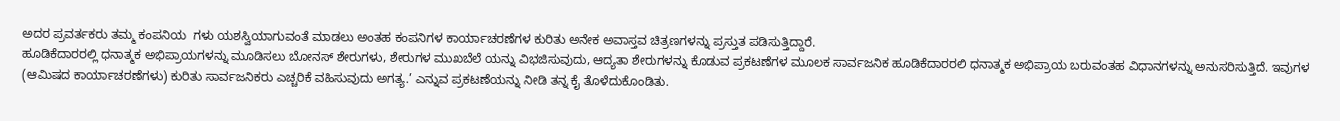ಅದರ ಪ್ರವರ್ತಕರು ತಮ್ಮ ಕಂಪನಿಯ  ಗಳು ಯಶಸ್ವಿಯಾಗುವಂತೆ ಮಾಡಲು ಅಂತಹ ಕಂಪನಿಗಳ ಕಾರ್ಯಾಚರಣೆಗಳ ಕುರಿತು ಅನೇಕ ಅವಾಸ್ತವ ಚಿತ್ರಣಗಳನ್ನು ಪ್ರಸ್ತುತ ಪಡಿಸುತ್ತಿದ್ದಾರೆ.
ಹೂಡಿಕೆದಾರರಲ್ಲಿ ಧನಾತ್ಮಕ ಅಭಿಪ್ರಾಯಗಳನ್ನು ಮೂಡಿಸಲು ಬೋನಸ್ ಶೇರುಗಳು, ಶೇರುಗಳ ಮುಖಬೆಲೆ ಯನ್ನು ವಿಭಜಿಸುವುದು, ಆದ್ಯತಾ ಶೇರುಗಳನ್ನು ಕೊಡುವ ಪ್ರಕಟಣೆಗಳ ಮೂಲಕ ಸಾರ್ವಜನಿಕ ಹೂಡಿಕೆದಾರರಲಿ ಧನಾತ್ಮಕ ಅಭಿಪ್ರಾಯ ಬರುವಂತಹ ವಿಧಾನಗಳನ್ನು ಅನುಸರಿಸುತ್ತಿದೆ. ಇವುಗಳ   (ಆಮಿಷದ ಕಾರ್ಯಾಚರಣೆಗಳು) ಕುರಿತು ಸಾರ್ವಜನಿಕರು ಎಚ್ಚರಿಕೆ ವಹಿಸುವುದು ಅಗತ್ಯ.’ ಎನ್ನುವ ಪ್ರಕಟಣೆಯನ್ನು ನೀಡಿ ತನ್ನ ಕೈ ತೊಳೆದುಕೊಂಡಿತು.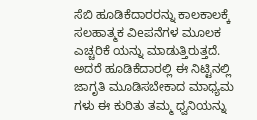ಸೆಬಿ ಹೂಡಿಕೆದಾರರನ್ನು ಕಾಲಕಾಲಕ್ಕೆ ಸಲಹಾತ್ಮಕ ವಿeಪನೆಗಳ ಮೂಲಕ ಎಚ್ಚರಿಕೆ ಯನ್ನು ಮಾಡುತ್ತಿರುತ್ತದೆ. ಅದರೆ ಹೂಡಿಕೆದಾರಲ್ಲಿ ಈ ನಿಟ್ಟಿನಲ್ಲಿ ಜಾಗೃತಿ ಮೂಡಿಸಬೇಕಾದ ಮಾಧ್ಯಮ ಗಳು ಈ ಕುರಿತು ತಮ್ಮ ಧ್ವನಿಯನ್ನು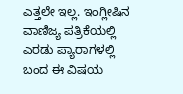ಎತ್ತಲೇ ಇಲ್ಲ. ಇಂಗ್ಲೀಷಿನ ವಾಣಿಜ್ಯ ಪತ್ರಿಕೆಯಲ್ಲಿ ಎರಡು ಪ್ಯಾರಾಗಳಲ್ಲಿ ಬಂದ ಈ ವಿಷಯ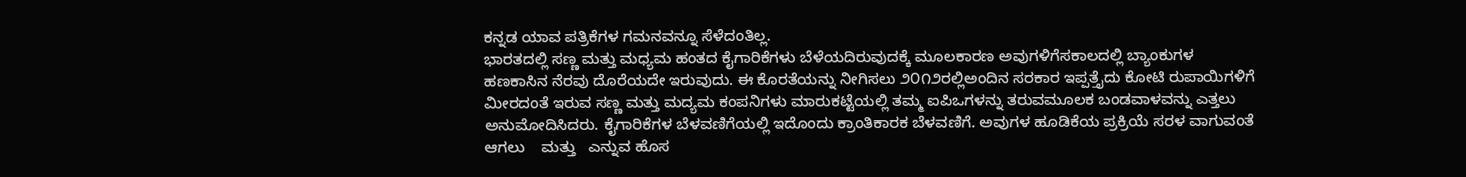ಕನ್ನಡ ಯಾವ ಪತ್ರಿಕೆಗಳ ಗಮನವನ್ನೂ ಸೆಳೆದಂತಿಲ್ಲ.
ಭಾರತದಲ್ಲಿ ಸಣ್ಣ ಮತ್ತು ಮಧ್ಯಮ ಹಂತದ ಕೈಗಾರಿಕೆಗಳು ಬೆಳೆಯದಿರುವುದಕ್ಕೆ ಮೂಲಕಾರಣ ಅವುಗಳಿಗೆಸಕಾಲದಲ್ಲಿ ಬ್ಯಾಂಕುಗಳ ಹಣಕಾಸಿನ ನೆರವು ದೊರೆಯದೇ ಇರುವುದು. ಈ ಕೊರತೆಯನ್ನು ನೀಗಿಸಲು ೨೦೧೨ರಲ್ಲಿಅಂದಿನ ಸರಕಾರ ಇಪ್ಪತ್ತೈದು ಕೋಟಿ ರುಪಾಯಿಗಳಿಗೆ ಮೀರದಂತೆ ಇರುವ ಸಣ್ಣ ಮತ್ತು ಮದ್ಯಮ ಕಂಪನಿಗಳು ಮಾರುಕಟ್ಟೆಯಲ್ಲಿ ತಮ್ಮ ಐಪಿಒಗಳನ್ನು ತರುವಮೂಲಕ ಬಂಡವಾಳವನ್ನು ಎತ್ತಲು ಅನುಮೋದಿಸಿದರು. ಕೈಗಾರಿಕೆಗಳ ಬೆಳವಣಿಗೆಯಲ್ಲಿ ಇದೊಂದು ಕ್ರಾಂತಿಕಾರಕ ಬೆಳವಣಿಗೆ. ಅವುಗಳ ಹೂಡಿಕೆಯ ಪ್ರಕ್ರಿಯೆ ಸರಳ ವಾಗುವಂತೆ ಆಗಲು    ಮತ್ತು   ಎನ್ನುವ ಹೊಸ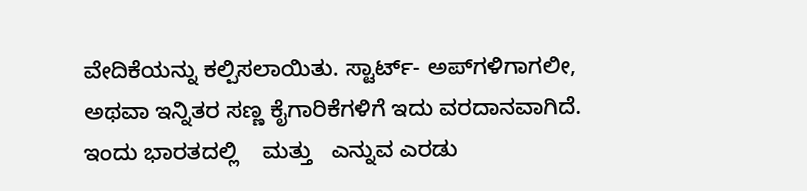ವೇದಿಕೆಯನ್ನು ಕಲ್ಪಿಸಲಾಯಿತು. ಸ್ಟಾರ್ಟ್- ಅಪ್‌ಗಳಿಗಾಗಲೀ, ಅಥವಾ ಇನ್ನಿತರ ಸಣ್ಣ ಕೈಗಾರಿಕೆಗಳಿಗೆ ಇದು ವರದಾನವಾಗಿದೆ. ಇಂದು ಭಾರತದಲ್ಲಿ    ಮತ್ತು   ಎನ್ನುವ ಎರಡು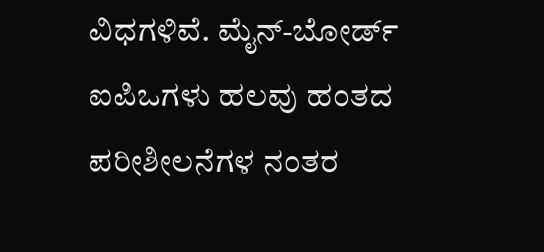ವಿಧಗಳಿವೆ. ಮೈನ್-ಬೋರ್ಡ್ ಐಪಿಒಗಳು ಹಲವು ಹಂತದ ಪರೀಶೀಲನೆಗಳ ನಂತರ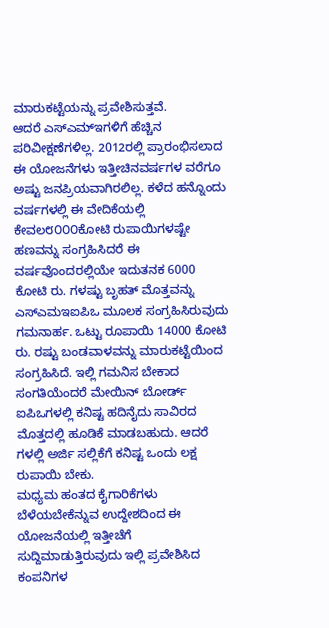ಮಾರುಕಟ್ಟೆಯನ್ನು ಪ್ರವೇಶಿಸುತ್ತವೆ.
ಆದರೆ ಎಸ್‌ಎಮ್ಇಗಳಿಗೆ ಹೆಚ್ಚಿನ ಪರಿವೀಕ್ಷಣೆಗಳಿಲ್ಲ. 2012ರಲ್ಲಿ ಪ್ರಾರಂಭಿಸಲಾದ ಈ ಯೋಜನೆಗಳು ಇತ್ತೀಚಿನವರ್ಷಗಳ ವರೆಗೂ ಅಷ್ಟು ಜನಪ್ರಿಯವಾಗಿರಲಿಲ್ಲ. ಕಳೆದ ಹನ್ನೊಂದು ವರ್ಷಗಳಲ್ಲಿ ಈ ವೇದಿಕೆಯಲ್ಲಿ ಕೇವಲ೮೦೦೦ಕೋಟಿ ರುಪಾಯಿಗಳಷ್ಟೇ ಹಣವನ್ನು ಸಂಗ್ರಹಿಸಿದರೆ ಈ ವರ್ಷವೊಂದರಲ್ಲಿಯೇ ಇದುತನಕ 6000 ಕೋಟಿ ರು. ಗಳಷ್ಟು ಬೃಹತ್ ಮೊತ್ತವನ್ನು ಎಸ್‌ಎಮಇಐಪಿಒ ಮೂಲಕ ಸಂಗ್ರಹಿಸಿರುವುದು ಗಮನಾರ್ಹ. ಒಟ್ಟು ರೂಪಾಯಿ 14000 ಕೋಟಿ ರು. ರಷ್ಟು ಬಂಡವಾಳವನ್ನು ಮಾರುಕಟ್ಟೆಯಿಂದ ಸಂಗ್ರಹಿಸಿದೆ. ಇಲ್ಲಿ ಗಮನಿಸ ಬೇಕಾದ ಸಂಗತಿಯೆಂದರೆ ಮೇಯಿನ್ ಬೋರ್ಡ್ ಐಪಿಒಗಳಲ್ಲಿ ಕನಿಷ್ಟ ಹದಿನೈದು ಸಾವಿರದ ಮೊತ್ತದಲ್ಲಿ ಹೂಡಿಕೆ ಮಾಡಬಹುದು. ಆದರೆ   ಗಳಲ್ಲಿ ಅರ್ಜಿ ಸಲ್ಲಿಕೆಗೆ ಕನಿಷ್ಟ ಒಂದು ಲಕ್ಷ ರುಪಾಯಿ ಬೇಕು.
ಮಧ್ಯಮ ಹಂತದ ಕೈಗಾರಿಕೆಗಳು ಬೆಳೆಯಬೇಕೆನ್ನುವ ಉದ್ದೇಶದಿಂದ ಈ ಯೋಜನೆಯಲ್ಲಿ ಇತ್ತೀಚೆಗೆ ಸುದ್ದಿಮಾಡುತ್ತಿರುವುದು ಇಲ್ಲಿ ಪ್ರವೇಶಿಸಿದ ಕಂಪನಿಗಳ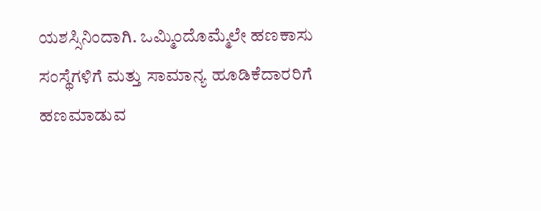ಯಶಸ್ಸಿನಿಂದಾಗಿ. ಒಮ್ಮಿಂದೊಮ್ಮೆಲೇ ಹಣಕಾಸು ಸಂಸ್ಥೆಗಳಿಗೆ ಮತ್ತು ಸಾಮಾನ್ಯ ಹೂಡಿಕೆದಾರರಿಗೆ ಹಣಮಾಡುವ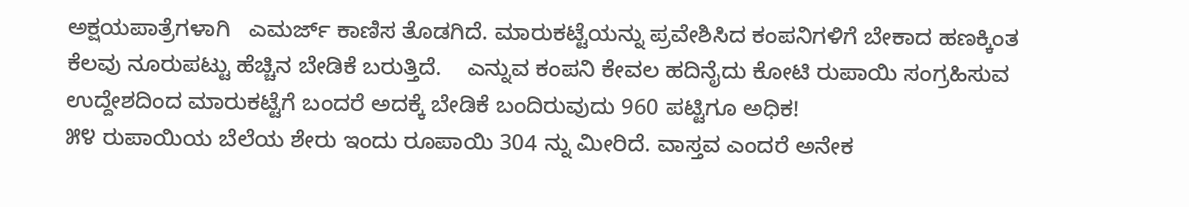ಅಕ್ಷಯಪಾತ್ರೆಗಳಾಗಿ   ಎಮರ್ಜ್ ಕಾಣಿಸ ತೊಡಗಿದೆ. ಮಾರುಕಟ್ಟೆಯನ್ನು ಪ್ರವೇಶಿಸಿದ ಕಂಪನಿಗಳಿಗೆ ಬೇಕಾದ ಹಣಕ್ಕಿಂತ ಕೆಲವು ನೂರುಪಟ್ಟು ಹೆಚ್ಚಿನ ಬೇಡಿಕೆ ಬರುತ್ತಿದೆ.    ಎನ್ನುವ ಕಂಪನಿ ಕೇವಲ ಹದಿನೈದು ಕೋಟಿ ರುಪಾಯಿ ಸಂಗ್ರಹಿಸುವ ಉದ್ದೇಶದಿಂದ ಮಾರುಕಟ್ಟೆಗೆ ಬಂದರೆ ಅದಕ್ಕೆ ಬೇಡಿಕೆ ಬಂದಿರುವುದು 960 ಪಟ್ಟಿಗೂ ಅಧಿಕ!
೫೪ ರುಪಾಯಿಯ ಬೆಲೆಯ ಶೇರು ಇಂದು ರೂಪಾಯಿ 304 ನ್ನು ಮೀರಿದೆ. ವಾಸ್ತವ ಎಂದರೆ ಅನೇಕ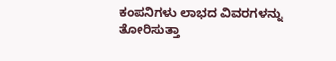ಕಂಪನಿಗಳು ಲಾಭದ ವಿವರಗಳನ್ನು ತೋರಿಸುತ್ತಾ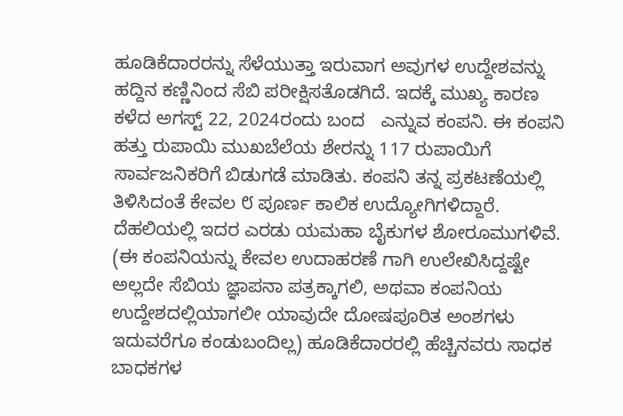ಹೂಡಿಕೆದಾರರನ್ನು ಸೆಳೆಯುತ್ತಾ ಇರುವಾಗ ಅವುಗಳ ಉದ್ದೇಶವನ್ನು ಹದ್ದಿನ ಕಣ್ಣಿನಿಂದ ಸೆಬಿ ಪರೀಕ್ಷಿಸತೊಡಗಿದೆ. ಇದಕ್ಕೆ ಮುಖ್ಯ ಕಾರಣ ಕಳೆದ ಅಗಸ್ಟ್ 22, 2024ರಂದು ಬಂದ   ಎನ್ನುವ ಕಂಪನಿ. ಈ ಕಂಪನಿ ಹತ್ತು ರುಪಾಯಿ ಮುಖಬೆಲೆಯ ಶೇರನ್ನು 117 ರುಪಾಯಿಗೆ ಸಾರ್ವಜನಿಕರಿಗೆ ಬಿಡುಗಡೆ ಮಾಡಿತು. ಕಂಪನಿ ತನ್ನ ಪ್ರಕಟಣೆಯಲ್ಲಿ ತಿಳಿಸಿದಂತೆ ಕೇವಲ ‌೮ ಪೂರ್ಣ ಕಾಲಿಕ ಉದ್ಯೋಗಿಗಳಿದ್ದಾರೆ.
ದೆಹಲಿಯಲ್ಲಿ ಇದರ ಎರಡು ಯಮಹಾ ಬೈಕುಗಳ ಶೋರೂಮುಗಳಿವೆ. (ಈ ಕಂಪನಿಯನ್ನು ಕೇವಲ ಉದಾಹರಣೆ ಗಾಗಿ ಉಲೇಖಿಸಿದ್ದಷ್ಟೇ ಅಲ್ಲದೇ ಸೆಬಿಯ ಜ್ಞಾಪನಾ ಪತ್ರಕ್ಕಾಗಲಿ, ಅಥವಾ ಕಂಪನಿಯ ಉದ್ದೇಶದಲ್ಲಿಯಾಗಲೀ ಯಾವುದೇ ದೋಷಪೂರಿತ ಅಂಶಗಳು ಇದುವರೆಗೂ ಕಂಡುಬಂದಿಲ್ಲ) ಹೂಡಿಕೆದಾರರಲ್ಲಿ ಹೆಚ್ಚಿನವರು ಸಾಧಕ ಬಾಧಕಗಳ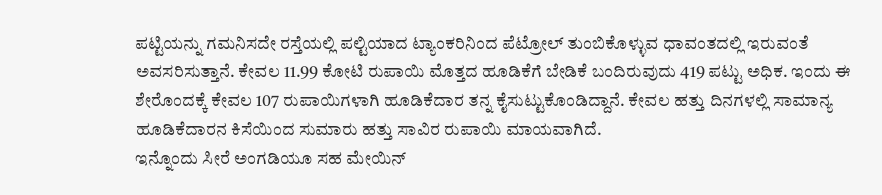ಪಟ್ಟಿಯನ್ನು ಗಮನಿಸದೇ ರಸ್ತೆಯಲ್ಲಿ ಪಲ್ಟಿಯಾದ ಟ್ಯಾಂಕರಿನಿಂದ ಪೆಟ್ರೋಲ್ ತುಂಬಿಕೊಳ್ಳುವ ಧಾವಂತದಲ್ಲಿ ಇರುವಂತೆ ಅವಸರಿಸುತ್ತಾನೆ. ಕೇವಲ 11.99 ಕೋಟಿ ರುಪಾಯಿ ಮೊತ್ತದ ಹೂಡಿಕೆಗೆ ಬೇಡಿಕೆ ಬಂದಿರುವುದು 419 ಪಟ್ಟು ಅಧಿಕ. ಇಂದು ಈ ಶೇರೊಂದಕ್ಕೆ ಕೇವಲ 107 ರುಪಾಯಿಗಳಾಗಿ ಹೂಡಿಕೆದಾರ ತನ್ನ ಕೈಸುಟ್ಟುಕೊಂಡಿದ್ದಾನೆ. ಕೇವಲ ಹತ್ತು ದಿನಗಳಲ್ಲಿ ಸಾಮಾನ್ಯ ಹೂಡಿಕೆದಾರನ ಕಿಸೆಯಿಂದ ಸುಮಾರು ಹತ್ತು ಸಾವಿರ ರುಪಾಯಿ ಮಾಯವಾಗಿದೆ.
ಇನ್ನೊಂದು ಸೀರೆ ಅಂಗಡಿಯೂ ಸಹ ಮೇಯಿನ್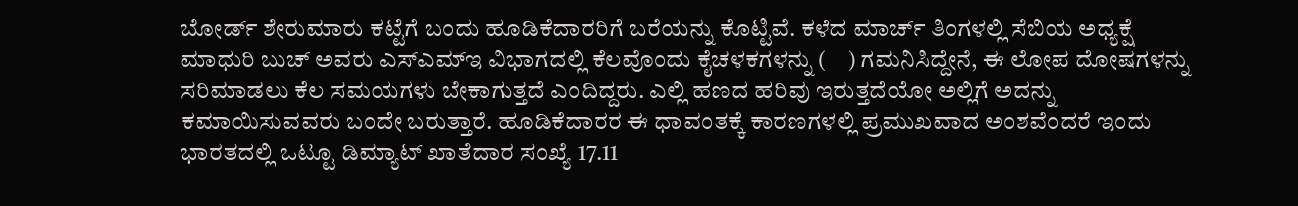ಬೋರ್ಡ್ ಶೇರುಮಾರು ಕಟ್ಟೆಗೆ ಬಂದು ಹೂಡಿಕೆದಾರರಿಗೆ ಬರೆಯನ್ನು ಕೊಟ್ಟಿವೆ. ಕಳೆದ ಮಾರ್ಚ್ ತಿಂಗಳಲ್ಲಿ ಸೆಬಿಯ ಅಧ್ಯಕ್ಷೆ ಮಾಧುರಿ ಬುಚ್ ಅವರು ಎಸ್‌ಎಮ್ಇ ವಿಭಾಗದಲ್ಲಿ ಕೆಲವೊಂದು ಕೈಚಳಕಗಳನ್ನು (    ) ಗಮನಿಸಿದ್ದೇನೆ, ಈ ಲೋಪ ದೋಷಗಳನ್ನು ಸರಿಮಾಡಲು ಕೆಲ ಸಮಯಗಳು ಬೇಕಾಗುತ್ತದೆ ಎಂದಿದ್ದರು. ಎಲ್ಲಿ ಹಣದ ಹರಿವು ಇರುತ್ತದೆಯೋ ಅಲ್ಲಿಗೆ ಅದನ್ನು ಕಮಾಯಿಸುವವರು ಬಂದೇ ಬರುತ್ತಾರೆ. ಹೂಡಿಕೆದಾರರ ಈ ಧಾವಂತಕ್ಕೆ ಕಾರಣಗಳಲ್ಲಿ ಪ್ರಮುಖವಾದ ಅಂಶವೆಂದರೆ ಇಂದು ಭಾರತದಲ್ಲಿ ಒಟ್ಟೂ ಡಿಮ್ಯಾಟ್ ಖಾತೆದಾರ ಸಂಖ್ಯೆ 17.11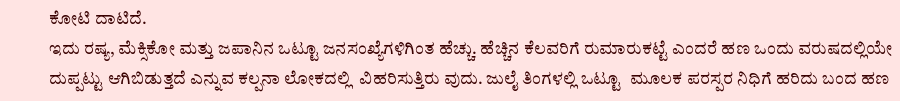ಕೋಟಿ ದಾಟಿದೆ.
ಇದು ರಷ್ಯ, ಮೆಕ್ಸಿಕೋ ಮತ್ತು ಜಪಾನಿನ ಒಟ್ಟೂ ಜನಸಂಖ್ಯೆಗಳಿಗಿಂತ ಹೆಚ್ಚು. ಹೆಚ್ಚಿನ ಕೆಲವರಿಗೆ ರುಮಾರುಕಟ್ಟೆ ಎಂದರೆ ಹಣ ಒಂದು ವರುಷದಲ್ಲಿಯೇ ದುಪ್ಪಟ್ಟು ಆಗಿಬಿಡುತ್ತದೆ ಎನ್ನುವ ಕಲ್ಪನಾ ಲೋಕದಲ್ಲಿ  ವಿಹರಿಸುತ್ತಿರು ವುದು. ಜುಲೈ ತಿಂಗಳಲ್ಲಿ ಒಟ್ಟೂ  ಮೂಲಕ ಪರಸ್ಪರ ನಿಧಿಗೆ ಹರಿದು ಬಂದ ಹಣ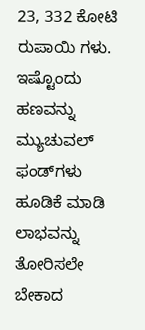23, 332 ಕೋಟಿ ರುಪಾಯಿ ಗಳು. ಇಷ್ಟೊಂದು ಹಣವನ್ನು ಮ್ಯುಚುವಲ್ ಫಂಡ್‌ಗಳು ಹೂಡಿಕೆ ಮಾಡಿ ಲಾಭವನ್ನು ತೋರಿಸಲೇ ಬೇಕಾದ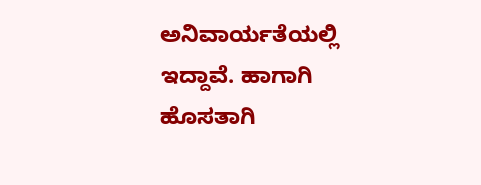ಅನಿವಾರ್ಯತೆಯಲ್ಲಿ ಇದ್ದಾವೆ. ಹಾಗಾಗಿ ಹೊಸತಾಗಿ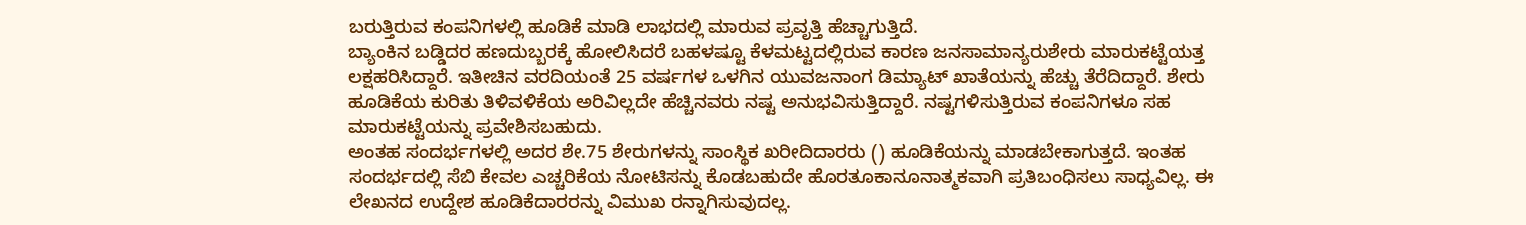ಬರುತ್ತಿರುವ ಕಂಪನಿಗಳಲ್ಲಿ ಹೂಡಿಕೆ ಮಾಡಿ ಲಾಭದಲ್ಲಿ ಮಾರುವ ಪ್ರವೃತ್ತಿ ಹೆಚ್ಚಾಗುತ್ತಿದೆ.
ಬ್ಯಾಂಕಿನ ಬಡ್ಡಿದರ ಹಣದುಬ್ಬರಕ್ಕೆ ಹೋಲಿಸಿದರೆ ಬಹಳಷ್ಟೂ ಕೆಳಮಟ್ಟದಲ್ಲಿರುವ ಕಾರಣ ಜನಸಾಮಾನ್ಯರುಶೇರು ಮಾರುಕಟ್ಟೆಯತ್ತ ಲಕ್ಷಹರಿಸಿದ್ದಾರೆ. ಇತೀಚಿನ ವರದಿಯಂತೆ 25 ವರ್ಷಗಳ ಒಳಗಿನ ಯುವಜನಾಂಗ ಡಿಮ್ಯಾಟ್ ಖಾತೆಯನ್ನು ಹೆಚ್ಚು ತೆರೆದಿದ್ದಾರೆ. ಶೇರು ಹೂಡಿಕೆಯ ಕುರಿತು ತಿಳಿವಳಿಕೆಯ ಅರಿವಿಲ್ಲದೇ ಹೆಚ್ಚಿನವರು ನಷ್ಟ ಅನುಭವಿಸುತ್ತಿದ್ದಾರೆ. ನಷ್ಟಗಳಿಸುತ್ತಿರುವ ಕಂಪನಿಗಳೂ ಸಹ ಮಾರುಕಟ್ಟೆಯನ್ನು ಪ್ರವೇಶಿಸಬಹುದು.
ಅಂತಹ ಸಂದರ್ಭಗಳಲ್ಲಿ ಅದರ ಶೇ.75 ಶೇರುಗಳನ್ನು ಸಾಂಸ್ಥಿಕ ಖರೀದಿದಾರರು () ಹೂಡಿಕೆಯನ್ನು ಮಾಡಬೇಕಾಗುತ್ತದೆ. ಇಂತಹ ಸಂದರ್ಭದಲ್ಲಿ ಸೆಬಿ ಕೇವಲ ಎಚ್ಚರಿಕೆಯ ನೋಟಿಸನ್ನು ಕೊಡಬಹುದೇ ಹೊರತೂಕಾನೂನಾತ್ಮಕವಾಗಿ ಪ್ರತಿಬಂಧಿಸಲು ಸಾಧ್ಯವಿಲ್ಲ. ಈ ಲೇಖನದ ಉದ್ದೇಶ ಹೂಡಿಕೆದಾರರನ್ನು ವಿಮುಖ ರನ್ನಾಗಿಸುವುದಲ್ಲ.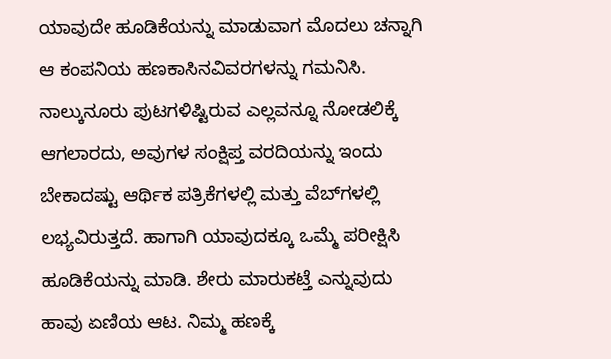ಯಾವುದೇ ಹೂಡಿಕೆಯನ್ನು ಮಾಡುವಾಗ ಮೊದಲು ಚನ್ನಾಗಿ ಆ ಕಂಪನಿಯ ಹಣಕಾಸಿನವಿವರಗಳನ್ನು ಗಮನಿಸಿ. ನಾಲ್ಕುನೂರು ಪುಟಗಳಿಷ್ಟಿರುವ ಎಲ್ಲವನ್ನೂ ನೋಡಲಿಕ್ಕೆ ಆಗಲಾರದು, ಅವುಗಳ ಸಂಕ್ಷಿಪ್ತ ವರದಿಯನ್ನು ಇಂದು ಬೇಕಾದಷ್ಟು ಆರ್ಥಿಕ ಪತ್ರಿಕೆಗಳಲ್ಲಿ ಮತ್ತು ವೆಬ್‌ಗಳಲ್ಲಿ ಲಭ್ಯವಿರುತ್ತದೆ. ಹಾಗಾಗಿ ಯಾವುದಕ್ಕೂ ಒಮ್ಮೆ ಪರೀಕ್ಷಿಸಿ ಹೂಡಿಕೆಯನ್ನು ಮಾಡಿ. ಶೇರು ಮಾರುಕಟ್ತೆ ಎನ್ನುವುದು ಹಾವು ಏಣಿಯ ಆಟ. ನಿಮ್ಮ ಹಣಕ್ಕೆ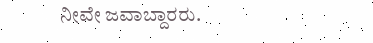ನೀವೇ ಜವಾಬ್ದಾರರು.